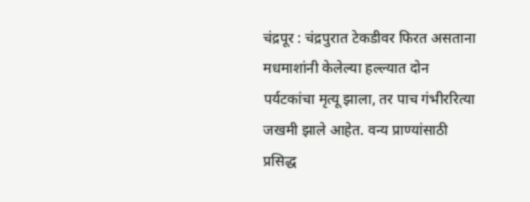चंद्रपूर : चंद्रपुरात टेकडीवर फिरत असताना मधमाशांनी केलेल्या हल्ल्यात दोन पर्यटकांचा मृत्यू झाला, तर पाच गंभीररित्या जखमी झाले आहेत. वन्य प्राण्यांसाठी प्रसिद्ध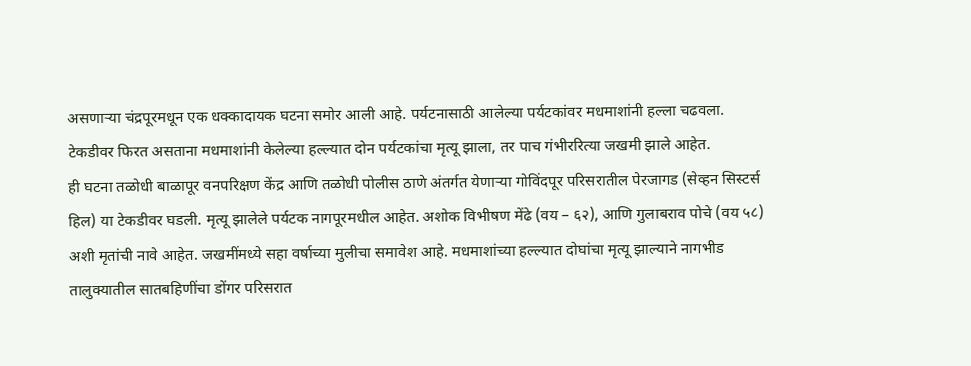असणाऱ्या चंद्रपूरमधून एक धक्कादायक घटना समोर आली आहे. पर्यटनासाठी आलेल्या पर्यटकांवर मधमाशांनी हल्ला चढवला. टेकडीवर फिरत असताना मधमाशांनी केलेल्या हल्ल्यात दोन पर्यटकांचा मृत्यू झाला, तर पाच गंभीररित्या जखमी झाले आहेत.
ही घटना तळोधी बाळापूर वनपरिक्षण केंद्र आणि तळोधी पोलीस ठाणे अंतर्गत येणाऱ्या गोविंदपूर परिसरातील पेरजागड (सेव्हन सिस्टर्स हिल) या टेकडीवर घडली. मृत्यू झालेले पर्यटक नागपूरमधील आहेत. अशोक विभीषण मेंढे (वय – ६२), आणि गुलाबराव पोचे (वय ५८) अशी मृतांची नावे आहेत. जखमींमध्ये सहा वर्षाच्या मुलीचा समावेश आहे. मधमाशांच्या हल्ल्यात दोघांचा मृत्यू झाल्याने नागभीड तालुक्यातील सातबहिणींचा डोंगर परिसरात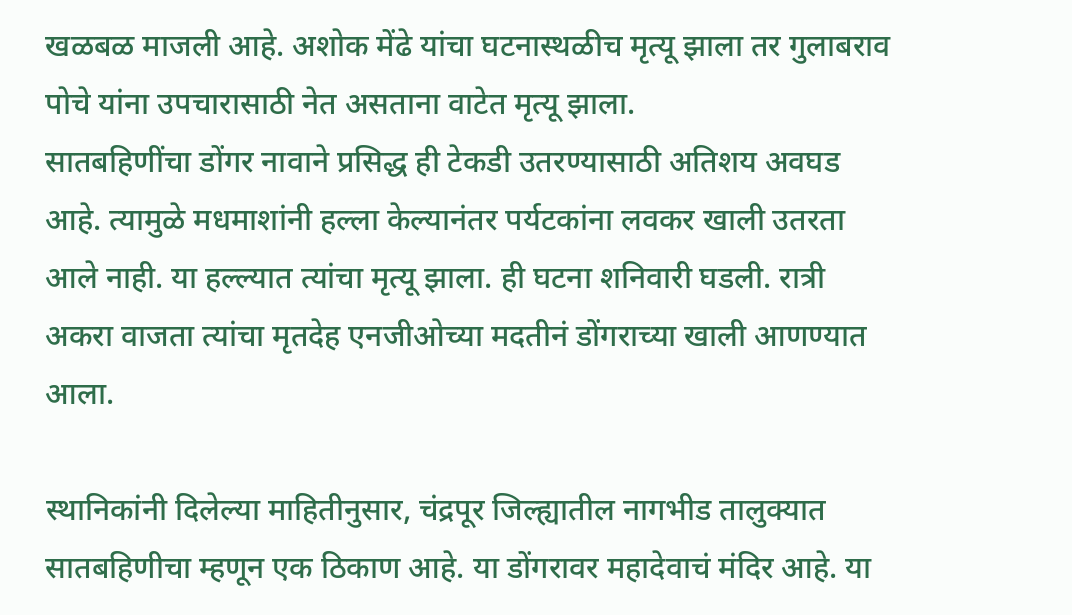खळबळ माजली आहे. अशोक मेंढे यांचा घटनास्थळीच मृत्यू झाला तर गुलाबराव पोचे यांना उपचारासाठी नेत असताना वाटेत मृत्यू झाला.
सातबहिणींचा डोंगर नावाने प्रसिद्ध ही टेकडी उतरण्यासाठी अतिशय अवघड आहे. त्यामुळे मधमाशांनी हल्ला केल्यानंतर पर्यटकांना लवकर खाली उतरता आले नाही. या हल्ल्यात त्यांचा मृत्यू झाला. ही घटना शनिवारी घडली. रात्री अकरा वाजता त्यांचा मृतदेह एनजीओच्या मदतीनं डोंगराच्या खाली आणण्यात आला.

स्थानिकांनी दिलेल्या माहितीनुसार, चंद्रपूर जिल्ह्यातील नागभीड तालुक्यात सातबहिणीचा म्हणून एक ठिकाण आहे. या डोंगरावर महादेवाचं मंदिर आहे. या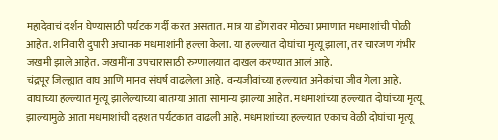महादेवाचं दर्शन घेण्यासाठी पर्यटक गर्दी करत असतात. मात्र या डोंगरावर मोठ्या प्रमाणात मधमाशांची पोळी आहेत. शनिवारी दुपारी अचानक मधमाशांनी हल्ला केला. या हल्ल्यात दोघांचा मृत्यू झाला, तर चारजण गंभीर जखमी झाले आहेत. जखमींना उपचारासाठी रुग्णालयात दाखल करण्यात आलं आहे.
चंद्रपूर जिल्ह्यात वाघ आणि मानव संघर्ष वाढलेला आहे. वन्यजीवांच्या हल्ल्यात अनेकांचा जीव गेला आहे. वाघाच्या हल्ल्यात मृत्यू झालेल्याच्या बातम्या आता सामान्य झाल्या आहेत. मधमाशांच्या हल्ल्यात दोघांच्या मृत्यू झाल्यामुळे आता मधमाशांची दहशत पर्यटकात वाढली आहे. मधमाशांच्या हल्ल्यात एकाच वेळी दोघांचा मृत्यू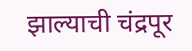झाल्याची चंद्रपूर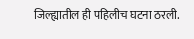जिल्ह्यातील ही पहिलीच घटना ठरली.